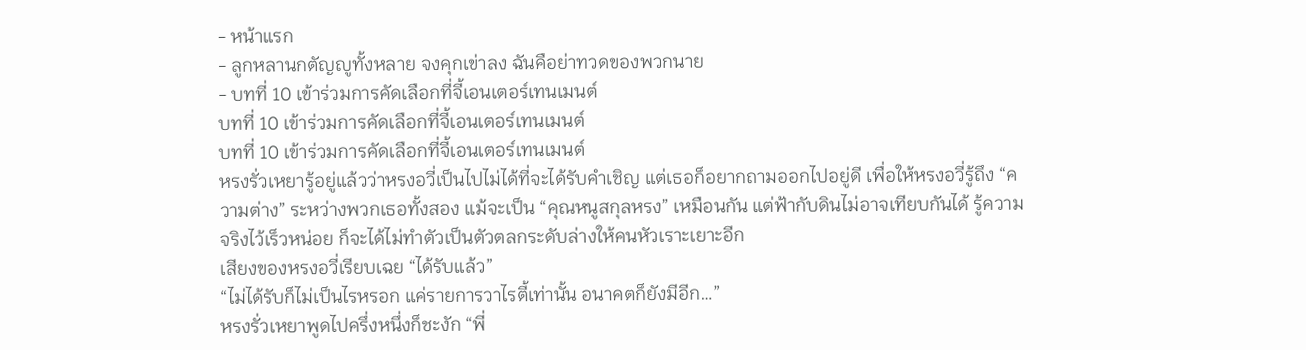- หน้าแรก
- ลูกหลานกตัญญูทั้งหลาย จงคุกเข่าลง ฉันคือย่าทวดของพวกนาย
- บทที่ 10 เข้าร่วมการคัดเลือกที่จี้เอนเตอร์เทนเมนต์
บทที่ 10 เข้าร่วมการคัดเลือกที่จี้เอนเตอร์เทนเมนต์
บทที่ 10 เข้าร่วมการคัดเลือกที่จี้เอนเตอร์เทนเมนต์
หรงรั่วเหยารู้อยู่แล้วว่าหรงอวี่เป็นไปไม่ได้ที่จะได้รับคำเชิญ แต่เธอก็อยากถามออกไปอยู่ดี เพื่อให้หรงอวี่รู้ถึง “ความต่าง” ระหว่างพวกเธอทั้งสอง แม้จะเป็น “คุณหนูสกุลหรง” เหมือนกัน แต่ฟ้ากับดินไม่อาจเทียบกันได้ รู้ความจริงไว้เร็วหน่อย ก็จะได้ไม่ทำตัวเป็นตัวตลกระดับล่างให้คนหัวเราะเยาะอีก
เสียงของหรงอวี่เรียบเฉย “ได้รับแล้ว”
“ไม่ได้รับก็ไม่เป็นไรหรอก แค่รายการวาไรตี้เท่านั้น อนาคตก็ยังมีอีก…”
หรงรั่วเหยาพูดไปครึ่งหนึ่งก็ชะงัก “พี่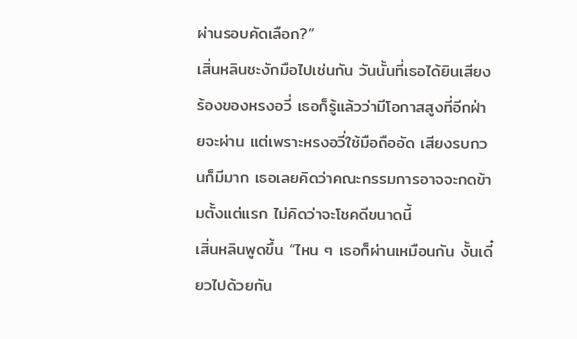ผ่านรอบคัดเลือก?”
เสิ่นหลินชะงักมือไปเช่นกัน วันนั้นที่เธอได้ยินเสียงร้องของหรงอวี่ เธอก็รู้แล้วว่ามีโอกาสสูงที่อีกฝ่ายจะผ่าน แต่เพราะหรงอวี่ใช้มือถืออัด เสียงรบกวนก็มีมาก เธอเลยคิดว่าคณะกรรมการอาจจะกดข้ามตั้งแต่แรก ไม่คิดว่าจะโชคดีขนาดนี้
เสิ่นหลินพูดขึ้น “ไหน ๆ เธอก็ผ่านเหมือนกัน งั้นเดี๋ยวไปด้วยกัน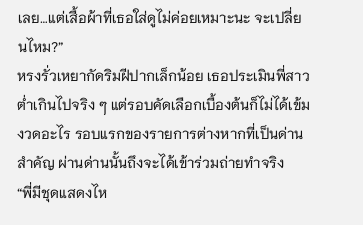เลย…แต่เสื้อผ้าที่เธอใส่ดูไม่ค่อยเหมาะนะ จะเปลี่ยนไหม?”
หรงรั่วเหยากัดริมฝีปากเล็กน้อย เธอประเมินพี่สาวต่ำเกินไปจริง ๆ แต่รอบคัดเลือกเบื้องต้นก็ไม่ได้เข้มงวดอะไร รอบแรกของรายการต่างหากที่เป็นด่านสำคัญ ผ่านด่านนั้นถึงจะได้เข้าร่วมถ่ายทำจริง
“พี่มีชุดแสดงไห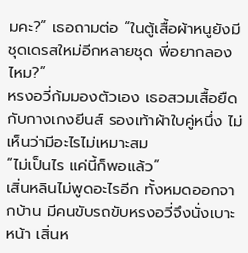มคะ?” เธอถามต่อ “ในตู้เสื้อผ้าหนูยังมีชุดเดรสใหม่อีกหลายชุด พี่อยากลองไหม?”
หรงอวี่ก้มมองตัวเอง เธอสวมเสื้อยืดกับกางเกงยีนส์ รองเท้าผ้าใบคู่หนึ่ง ไม่เห็นว่ามีอะไรไม่เหมาะสม
“ไม่เป็นไร แค่นี้ก็พอแล้ว”
เสิ่นหลินไม่พูดอะไรอีก ทั้งหมดออกจากบ้าน มีคนขับรถขับหรงอวี่จึงนั่งเบาะหน้า เสิ่นห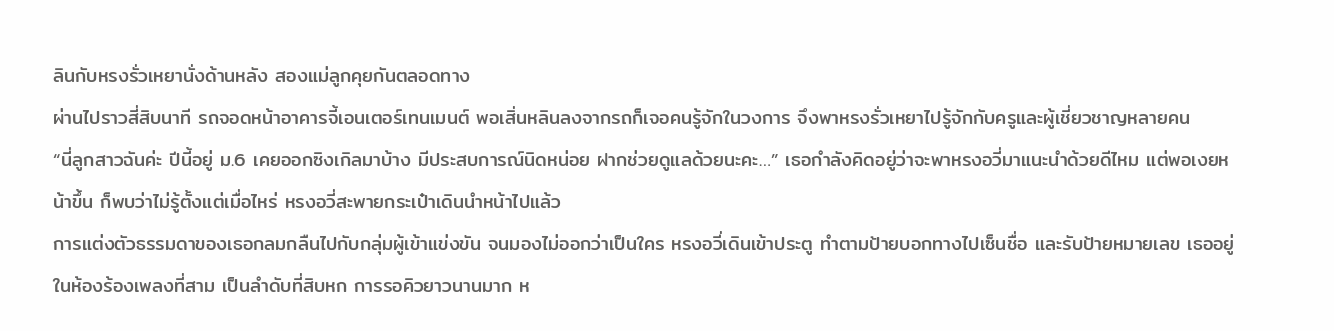ลินกับหรงรั่วเหยานั่งด้านหลัง สองแม่ลูกคุยกันตลอดทาง
ผ่านไปราวสี่สิบนาที รถจอดหน้าอาคารจี้เอนเตอร์เทนเมนต์ พอเสิ่นหลินลงจากรถก็เจอคนรู้จักในวงการ จึงพาหรงรั่วเหยาไปรู้จักกับครูและผู้เชี่ยวชาญหลายคน
“นี่ลูกสาวฉันค่ะ ปีนี้อยู่ ม.6 เคยออกซิงเกิลมาบ้าง มีประสบการณ์นิดหน่อย ฝากช่วยดูแลด้วยนะคะ…” เธอกำลังคิดอยู่ว่าจะพาหรงอวี่มาแนะนำด้วยดีไหม แต่พอเงยหน้าขึ้น ก็พบว่าไม่รู้ตั้งแต่เมื่อไหร่ หรงอวี่สะพายกระเป๋าเดินนำหน้าไปแล้ว
การแต่งตัวธรรมดาของเธอกลมกลืนไปกับกลุ่มผู้เข้าแข่งขัน จนมองไม่ออกว่าเป็นใคร หรงอวี่เดินเข้าประตู ทำตามป้ายบอกทางไปเซ็นชื่อ และรับป้ายหมายเลข เธออยู่ในห้องร้องเพลงที่สาม เป็นลำดับที่สิบหก การรอคิวยาวนานมาก ห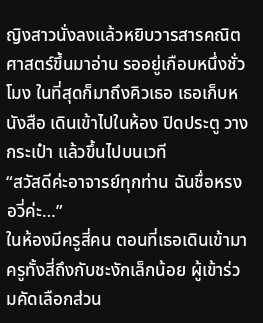ญิงสาวนั่งลงแล้วหยิบวารสารคณิตศาสตร์ขึ้นมาอ่าน รออยู่เกือบหนึ่งชั่วโมง ในที่สุดก็มาถึงคิวเธอ เธอเก็บหนังสือ เดินเข้าไปในห้อง ปิดประตู วางกระเป๋า แล้วขึ้นไปบนเวที
“สวัสดีค่ะอาจารย์ทุกท่าน ฉันชื่อหรงอวี่ค่ะ…”
ในห้องมีครูสี่คน ตอนที่เธอเดินเข้ามา ครูทั้งสี่ถึงกับชะงักเล็กน้อย ผู้เข้าร่วมคัดเลือกส่วน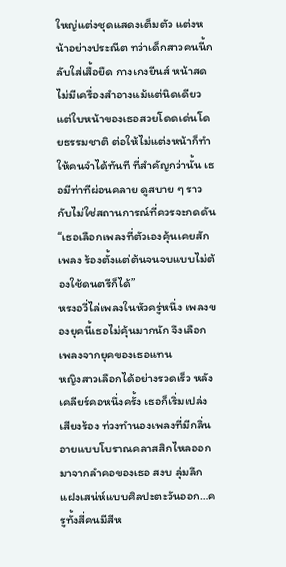ใหญ่แต่งชุดแสดงเต็มตัว แต่งหน้าอย่างประณีต ทว่าเด็กสาวคนนี้กลับใส่เสื้อยืด กางเกงยีนส์ หน้าสด ไม่มีเครื่องสำอางแม้แต่นิดเดียว แต่ใบหน้าของเธอสวยโดดเด่นโดยธรรมชาติ ต่อให้ไม่แต่งหน้าก็ทำให้คนจำได้ทันที ที่สำคัญกว่านั้น เธอมีท่าทีผ่อนคลาย ดูสบาย ๆ ราวกับไม่ใช่สถานการณ์ที่ควรจะกดดัน
“เธอเลือกเพลงที่ตัวเองคุ้นเคยสักเพลง ร้องตั้งแต่ต้นจนจบแบบไม่ต้องใช้ดนตรีก็ได้”
หรงอวี่ไล่เพลงในหัวครู่หนึ่ง เพลงของยุคนี้เธอไม่คุ้นมากนัก จึงเลือกเพลงจากยุคของเธอแทน
หญิงสาวเลือกได้อย่างรวดเร็ว หลังเคลียร์คอหนึ่งครั้ง เธอก็เริ่มเปล่งเสียงร้อง ท่วงทำนองเพลงที่มีกลิ่นอายแบบโบราณคลาสสิกไหลออกมาจากลำคอของเธอ สงบ ลุ่มลึก แฝงเสน่ห์แบบศิลปะตะวันออก…ครูทั้งสี่คนมีสีห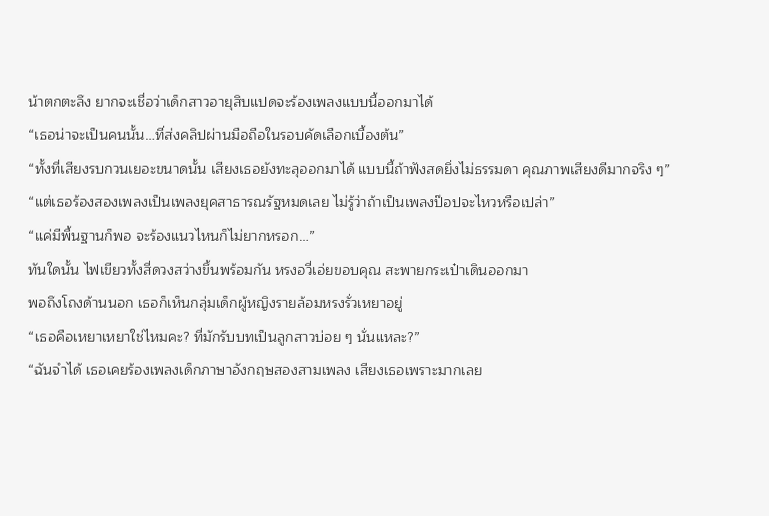น้าตกตะลึง ยากจะเชื่อว่าเด็กสาวอายุสิบแปดจะร้องเพลงแบบนี้ออกมาได้
“เธอน่าจะเป็นคนนั้น…ที่ส่งคลิปผ่านมือถือในรอบคัดเลือกเบื้องต้น”
“ทั้งที่เสียงรบกวนเยอะขนาดนั้น เสียงเธอยังทะลุออกมาได้ แบบนี้ถ้าฟังสดยิ่งไม่ธรรมดา คุณภาพเสียงดีมากจริง ๆ”
“แต่เธอร้องสองเพลงเป็นเพลงยุคสาธารณรัฐหมดเลย ไม่รู้ว่าถ้าเป็นเพลงป๊อปจะไหวหรือเปล่า”
“แค่มีพื้นฐานก็พอ จะร้องแนวไหนก็ไม่ยากหรอก…”
ทันใดนั้น ไฟเขียวทั้งสี่ดวงสว่างขึ้นพร้อมกัน หรงอวี่เอ่ยขอบคุณ สะพายกระเป๋าเดินออกมา
พอถึงโถงด้านนอก เธอก็เห็นกลุ่มเด็กผู้หญิงรายล้อมหรงรั่วเหยาอยู่
“เธอคือเหยาเหยาใช่ไหมคะ? ที่มักรับบทเป็นลูกสาวบ่อย ๆ นั่นแหละ?”
“ฉันจำได้ เธอเคยร้องเพลงเด็กภาษาอังกฤษสองสามเพลง เสียงเธอเพราะมากเลย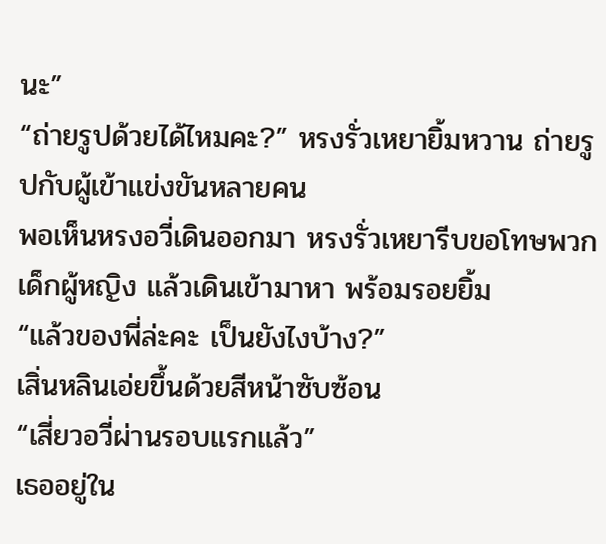นะ”
“ถ่ายรูปด้วยได้ไหมคะ?” หรงรั่วเหยายิ้มหวาน ถ่ายรูปกับผู้เข้าแข่งขันหลายคน
พอเห็นหรงอวี่เดินออกมา หรงรั่วเหยารีบขอโทษพวกเด็กผู้หญิง แล้วเดินเข้ามาหา พร้อมรอยยิ้ม
“แล้วของพี่ล่ะคะ เป็นยังไงบ้าง?”
เสิ่นหลินเอ่ยขึ้นด้วยสีหน้าซับซ้อน
“เสี่ยวอวี่ผ่านรอบแรกแล้ว”
เธออยู่ใน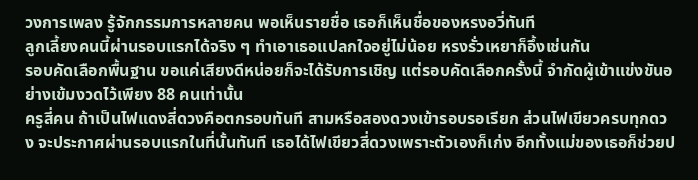วงการเพลง รู้จักกรรมการหลายคน พอเห็นรายชื่อ เธอก็เห็นชื่อของหรงอวี่ทันที
ลูกเลี้ยงคนนี้ผ่านรอบแรกได้จริง ๆ ทำเอาเธอแปลกใจอยู่ไม่น้อย หรงรั่วเหยาก็อึ้งเช่นกัน
รอบคัดเลือกพื้นฐาน ขอแค่เสียงดีหน่อยก็จะได้รับการเชิญ แต่รอบคัดเลือกครั้งนี้ จำกัดผู้เข้าแข่งขันอย่างเข้มงวดไว้เพียง 88 คนเท่านั้น
ครูสี่คน ถ้าเป็นไฟแดงสี่ดวงคือตกรอบทันที สามหรือสองดวงเข้ารอบรอเรียก ส่วนไฟเขียวครบทุกดวง จะประกาศผ่านรอบแรกในที่นั้นทันที เธอได้ไฟเขียวสี่ดวงเพราะตัวเองก็เก่ง อีกทั้งแม่ของเธอก็ช่วยป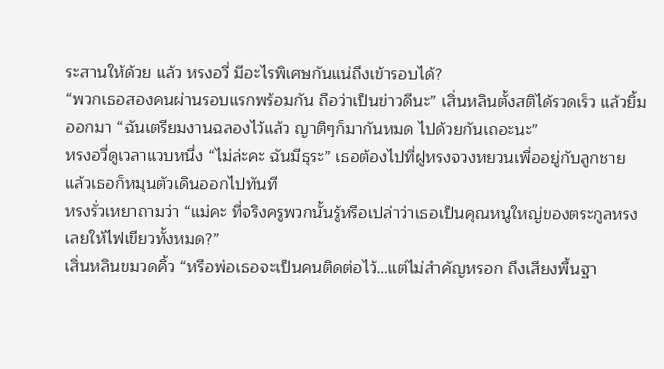ระสานให้ด้วย แล้ว หรงอวี่ มีอะไรพิเศษกันแน่ถึงเข้ารอบได้?
“พวกเธอสองคนผ่านรอบแรกพร้อมกัน ถือว่าเป็นข่าวดีนะ” เสิ่นหลินตั้งสติได้รวดเร็ว แล้วยิ้มออกมา “ฉันเตรียมงานฉลองไว้แล้ว ญาติๆก็มากันหมด ไปด้วยกันเถอะนะ”
หรงอวี่ดูเวลาแวบหนึ่ง “ไม่ล่ะคะ ฉันมีธุระ” เธอต้องไปที่ฝูหรงจวงหยวนเพื่ออยู่กับลูกชาย
แล้วเธอก็หมุนตัวเดินออกไปทันที
หรงรั่วเหยาถามว่า “แม่คะ ที่จริงครูพวกนั้นรู้หรือเปล่าว่าเธอเป็นคุณหนูใหญ่ของตระกูลหรง เลยให้ไฟเขียวทั้งหมด?”
เสิ่นหลินขมวดคิ้ว “หรือพ่อเธอจะเป็นคนติดต่อไว้…แต่ไม่สำคัญหรอก ถึงเสียงพื้นฐา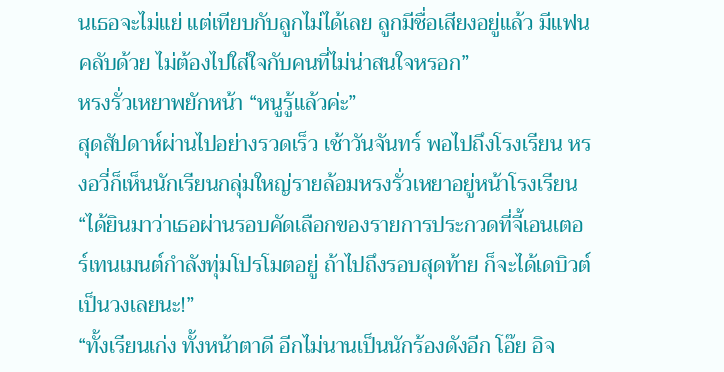นเธอจะไม่แย่ แต่เทียบกับลูกไม่ได้เลย ลูกมีชื่อเสียงอยู่แล้ว มีแฟนคลับด้วย ไม่ต้องไปใส่ใจกับคนที่ไม่น่าสนใจหรอก”
หรงรั่วเหยาพยักหน้า “หนูรู้แล้วค่ะ”
สุดสัปดาห์ผ่านไปอย่างรวดเร็ว เช้าวันจันทร์ พอไปถึงโรงเรียน หรงอวี่ก็เห็นนักเรียนกลุ่มใหญ่รายล้อมหรงรั่วเหยาอยู่หน้าโรงเรียน
“ได้ยินมาว่าเธอผ่านรอบคัดเลือกของรายการประกวดที่จี้เอนเตอร์เทนเมนต์กำลังทุ่มโปรโมตอยู่ ถ้าไปถึงรอบสุดท้าย ก็จะได้เดบิวต์เป็นวงเลยนะ!”
“ทั้งเรียนเก่ง ทั้งหน้าตาดี อีกไม่นานเป็นนักร้องดังอีก โอ๊ย อิจ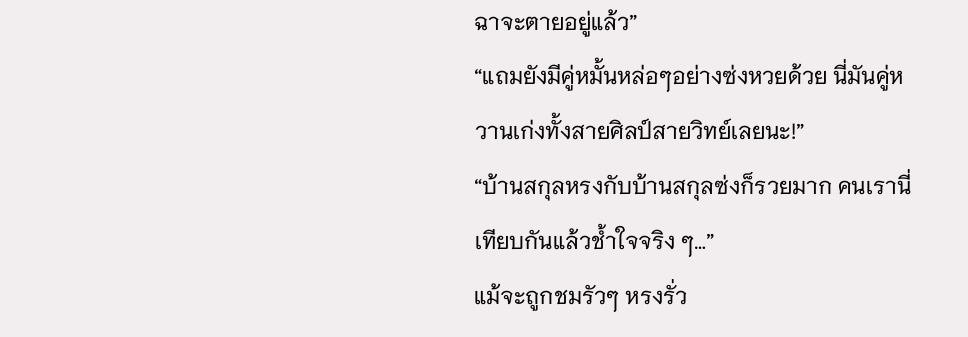ฉาจะตายอยู่แล้ว”
“แถมยังมีคู่หมั้นหล่อๆอย่างซ่งหวยด้วย นี่มันคู่หวานเก่งทั้งสายศิลป์สายวิทย์เลยนะ!”
“บ้านสกุลหรงกับบ้านสกุลซ่งก็รวยมาก คนเรานี่เทียบกันแล้วช้ำใจจริง ๆ…”
แม้จะถูกชมรัวๆ หรงรั่ว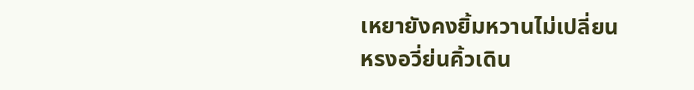เหยายังคงยิ้มหวานไม่เปลี่ยน
หรงอวี่ย่นคิ้วเดิน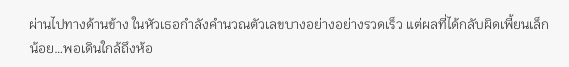ผ่านไปทางด้านข้าง ในหัวเธอกำลังคำนวณตัวเลขบางอย่างอย่างรวดเร็ว แต่ผลที่ได้กลับผิดเพี้ยนเล็กน้อย…พอเดินใกล้ถึงห้อ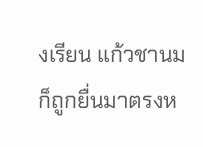งเรียน แก้วชานมก็ถูกยื่นมาตรงห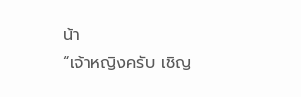น้า
“เจ้าหญิงครับ เชิญ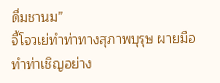ดื่มชานม”
จี้โจวเย่ทำท่าทางสุภาพบุรุษ ผายมือทำท่าเชิญอย่าง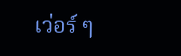เว่อร์ ๆ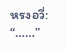หรงอวี่: “……”